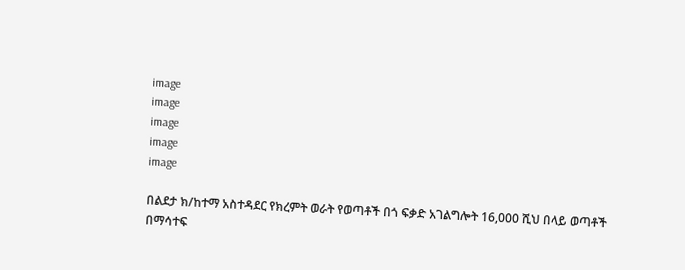image
image
image
image
image

በልደታ ክ/ከተማ አስተዳደር የክረምት ወራት የወጣቶች በጎ ፍቃድ አገልግሎት 16,000 ሺህ በላይ ወጣቶች በማሳተፍ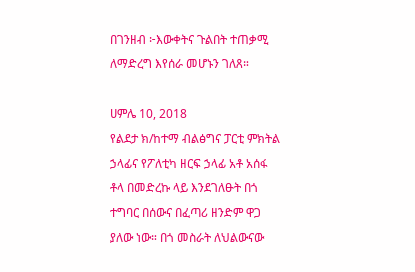በገንዘብ ፦እውቀትና ጉልበት ተጠቃሚ ለማድረግ እየሰራ መሆኑን ገለጸ።

ሀምሌ 10, 2018
የልደታ ክ/ከተማ ብልፅግና ፓርቲ ምክትል ኃላፊና የፖለቲካ ዘርፍ ኃላፊ አቶ አሰፋ ቶላ በመድረኩ ላይ እንደገለፁት በጎ ተግባር በሰውና በፈጣሪ ዘንድም ዋጋ ያለው ነው። በጎ መስራት ለህልውናው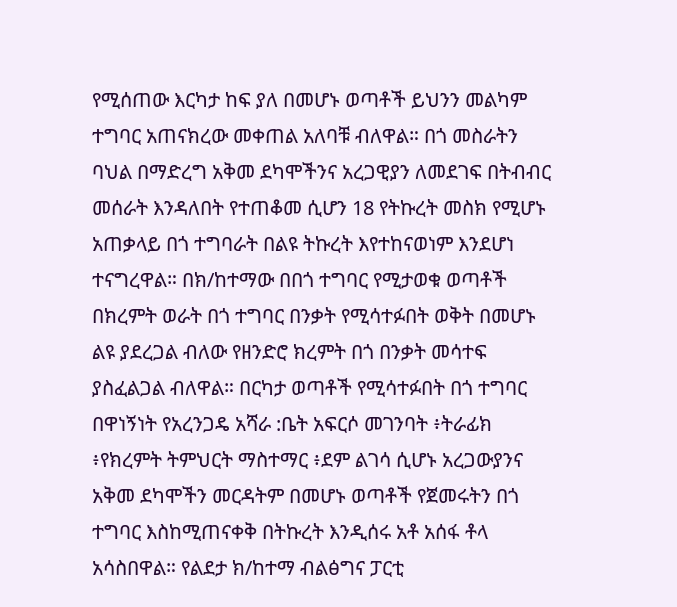የሚሰጠው እርካታ ከፍ ያለ በመሆኑ ወጣቶች ይህንን መልካም ተግባር አጠናክረው መቀጠል አለባቹ ብለዋል። በጎ መስራትን ባህል በማድረግ አቅመ ደካሞችንና አረጋዊያን ለመደገፍ በትብብር መሰራት እንዳለበት የተጠቆመ ሲሆን 18 የትኩረት መስክ የሚሆኑ አጠቃላይ በጎ ተግባራት በልዩ ትኩረት እየተከናወነም እንደሆነ ተናግረዋል። በክ/ከተማው በበጎ ተግባር የሚታወቁ ወጣቶች በክረምት ወራት በጎ ተግባር በንቃት የሚሳተፉበት ወቅት በመሆኑ ልዩ ያደረጋል ብለው የዘንድሮ ክረምት በጎ በንቃት መሳተፍ ያስፈልጋል ብለዋል። በርካታ ወጣቶች የሚሳተፉበት በጎ ተግባር በዋነኝነት የአረንጋዴ አሻራ :ቤት አፍርሶ መገንባት ፥ትራፊክ ፥የክረምት ትምህርት ማስተማር ፥ደም ልገሳ ሲሆኑ አረጋውያንና አቅመ ደካሞችን መርዳትም በመሆኑ ወጣቶች የጀመሩትን በጎ ተግባር እስከሚጠናቀቅ በትኩረት እንዲሰሩ አቶ አሰፋ ቶላ አሳስበዋል። የልደታ ክ/ከተማ ብልፅግና ፓርቲ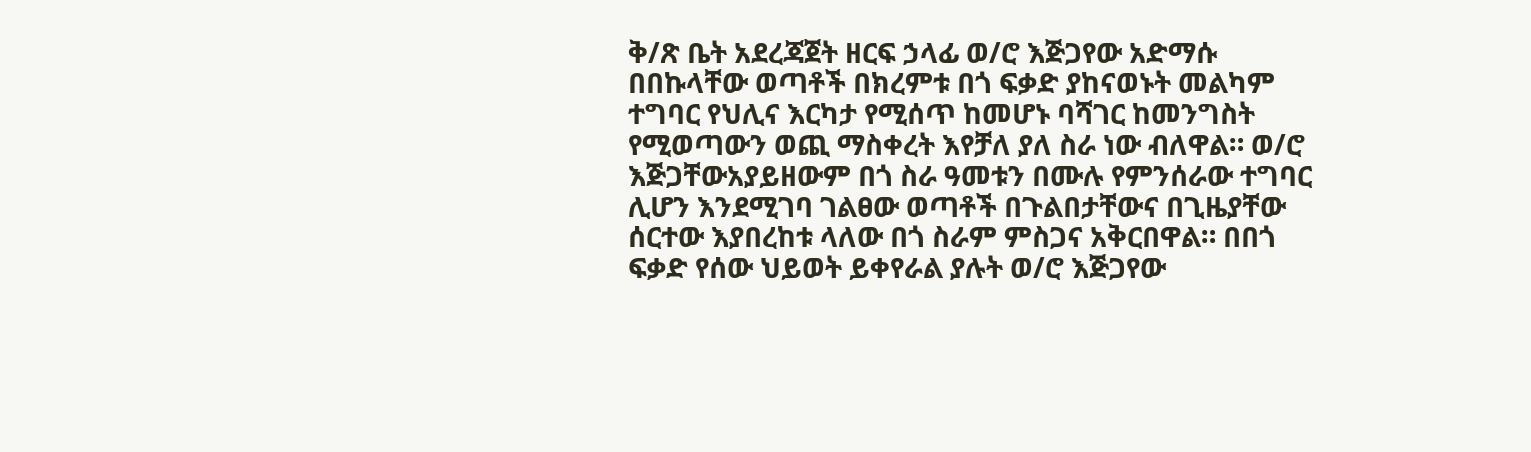ቅ/ጽ ቤት አደረጃጀት ዘርፍ ኃላፊ ወ/ሮ እጅጋየው አድማሱ በበኩላቸው ወጣቶች በክረምቱ በጎ ፍቃድ ያከናወኑት መልካም ተግባር የህሊና እርካታ የሚሰጥ ከመሆኑ ባሻገር ከመንግስት የሚወጣውን ወጪ ማስቀረት እየቻለ ያለ ስራ ነው ብለዋል። ወ/ሮ እጅጋቸውአያይዘውም በጎ ስራ ዓመቱን በሙሉ የምንሰራው ተግባር ሊሆን እንደሚገባ ገልፀው ወጣቶች በጉልበታቸውና በጊዜያቸው ሰርተው እያበረከቱ ላለው በጎ ስራም ምስጋና አቅርበዋል። በበጎ ፍቃድ የሰው ህይወት ይቀየራል ያሉት ወ/ሮ እጅጋየው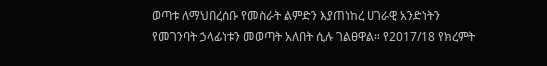ወጣቱ ለማህበረሰቡ የመስራት ልምድን እያጠነከረ ሀገራዊ አንድነትን የመገንባት ኃላፊነቱን መወጣት አለበት ሲሉ ገልፀዋል። የ2017/18 የክረምት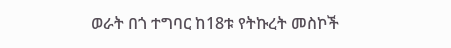ወራት በጎ ተግባር ከ18ቱ የትኩረት መስኮች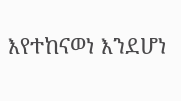እየተከናወነ እንደሆነ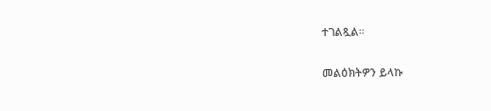ተገልጿል።

መልዕክትዎን ይላኩ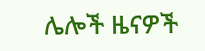ሌሎች ዜናዎች